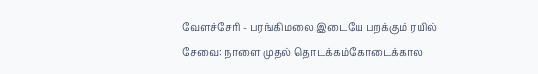வேளச்சேரி - பரங்கிமலை இடையே பறக்கும் ரயில் சேவை: நாளை முதல் தொடக்கம்கோடைக்கால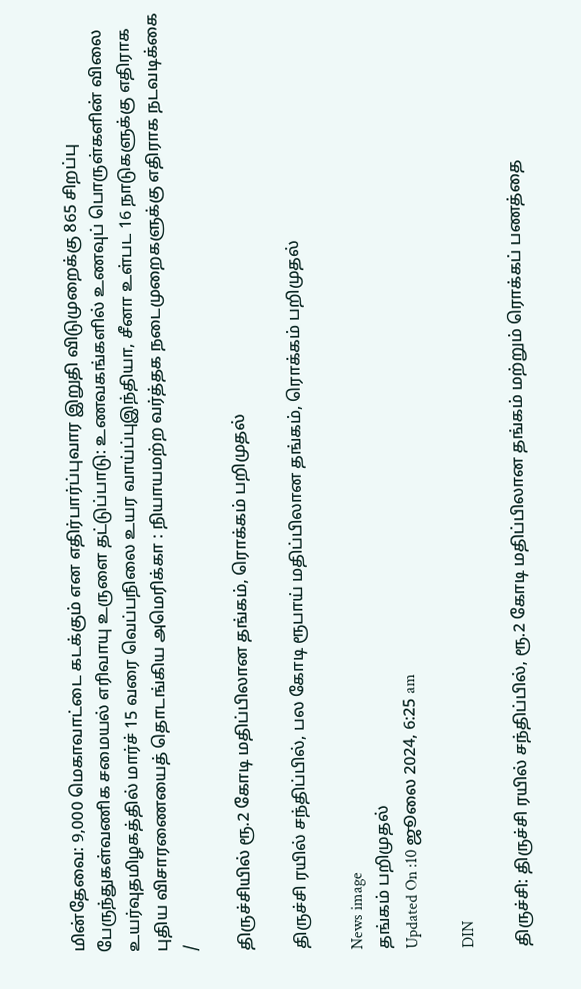மின்தேவை: 9,000 மெகாவாட்டை கடக்கும் என எதிர்பார்ப்புவார இறுதி விடுமுறைக்கு 865 சிறப்பு பேருந்துகள்வணிக சமையல் எரிவாயு உருளை தட்டுப்பாடு: உணவகங்களில் உணவுப் பொருள்களின் விலை உயர்வுதமிழகத்தில் மார்ச் 15 வரை வெப்பநிலை உயர வாய்ப்புஇந்தியா, சீனா உள்பட 16 நாடுகளுக்கு எதிராக புதிய விசாரணையைத் தொடங்கிய அமெரிக்கா : நியாயமற்ற வர்த்தக நடைமுறைகளுக்கு எதிராக நடவடிக்கை
/

திருச்சியில் ரூ.2 கோடி மதிப்பிலான தங்கம், ரொக்கம் பறிமுதல்

திருச்சி ரயில் சந்திப்பில், பல கோடி ரூபாய் மதிப்பிலான தங்கம், ரொக்கம் பறிமுதல்

News image
தங்கம் பறிமுதல்
Updated On :10 ஜூலை 2024, 6:25 am

DIN

திருச்சி: திருச்சி ரயில் சந்திப்பில், ரூ.2 கோடி மதிப்பிலான தங்கம் மற்றும் ரொக்கப் பணத்தை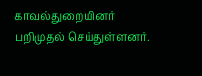காவல்துறையினர் பறிமுதல் செய்துள்ளனர்.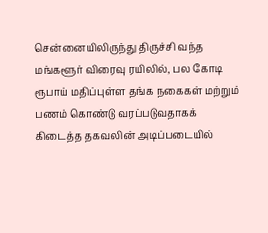சென்னையிலிருந்து திருச்சி வந்த மங்களூர் விரைவு ரயிலில், பல கோடி ரூபாய் மதிப்புள்ள தங்க நகைகள் மற்றும் பணம் கொண்டு வரப்படுவதாகக் கிடைத்த தகவலின் அடிப்படையில்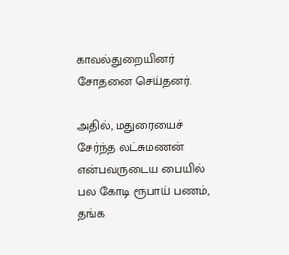காவல்துறையினர் சோதனை செய்தனர்.

அதில், மதுரையைச் சேர்ந்த லட்சுமணன் என்பவருடைய பையில் பல கோடி ரூபாய் பணம், தங்க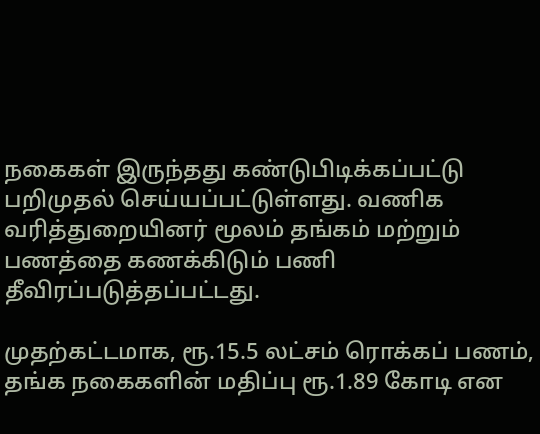நகைகள் இருந்தது கண்டுபிடிக்கப்பட்டு பறிமுதல் செய்யப்பட்டுள்ளது. வணிக வரித்துறையினர் மூலம் தங்கம் மற்றும் பணத்தை கணக்கிடும் பணி தீவிரப்படுத்தப்பட்டது.

முதற்கட்டமாக, ரூ.15.5 லட்சம் ரொக்கப் பணம், தங்க நகைகளின் மதிப்பு ரூ.1.89 கோடி என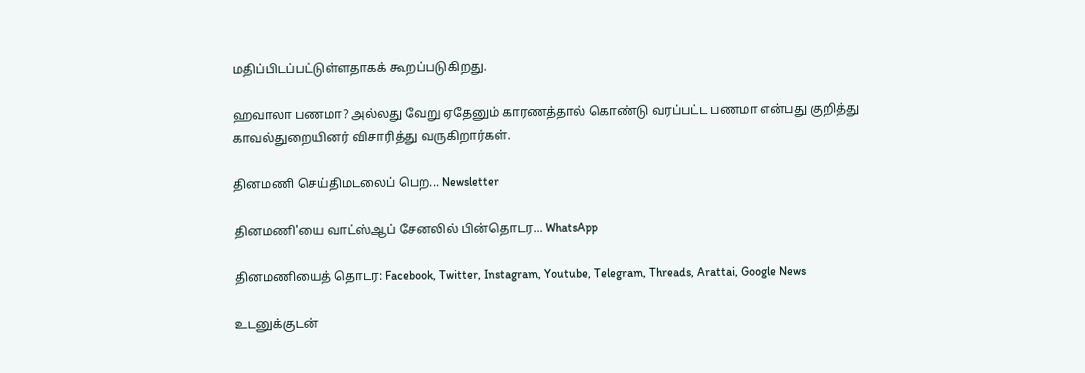மதிப்பிடப்பட்டுள்ளதாகக் கூறப்படுகிறது.

ஹவாலா பணமா? அல்லது வேறு ஏதேனும் காரணத்தால் கொண்டு வரப்பட்ட பணமா என்பது குறித்து காவல்துறையினர் விசாரித்து வருகிறார்கள்.

தினமணி செய்திமடலைப் பெற... Newsletter

தினமணி'யை வாட்ஸ்ஆப் சேனலில் பின்தொடர... WhatsApp

தினமணியைத் தொடர: Facebook, Twitter, Instagram, Youtube, Telegram, Threads, Arattai, Google News

உடனுக்குடன்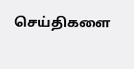செய்திகளை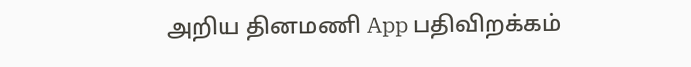அறிய தினமணி App பதிவிறக்கம்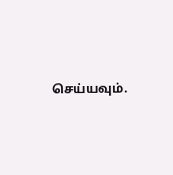செய்யவும்.